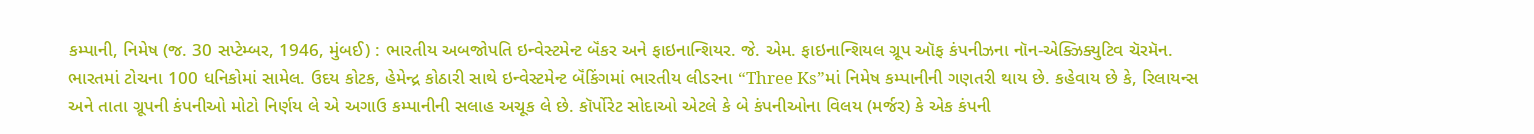કમ્પાની, નિમેષ (જ. 30 સપ્ટેમ્બર, 1946, મુંબઈ) : ભારતીય અબજોપતિ ઇન્વેસ્ટમેન્ટ બૅંકર અને ફાઇનાન્શિયર. જે. એમ. ફાઇનાન્શિયલ ગ્રૂપ ઑફ કંપનીઝના નૉન-એક્ઝિક્યુટિવ ચૅરમૅન. ભારતમાં ટોચના 100 ધનિકોમાં સામેલ. ઉદય કોટક, હેમેન્દ્ર કોઠારી સાથે ઇન્વેસ્ટમેન્ટ બૅંકિંગમાં ભારતીય લીડરના “Three Ks”માં નિમેષ કમ્પાનીની ગણતરી થાય છે. કહેવાય છે કે, રિલાયન્સ અને તાતા ગ્રૂપની કંપનીઓ મોટો નિર્ણય લે એ અગાઉ કમ્પાનીની સલાહ અચૂક લે છે. કૉર્પોરેટ સોદાઓ એટલે કે બે કંપનીઓના વિલય (મર્જર) કે એક કંપની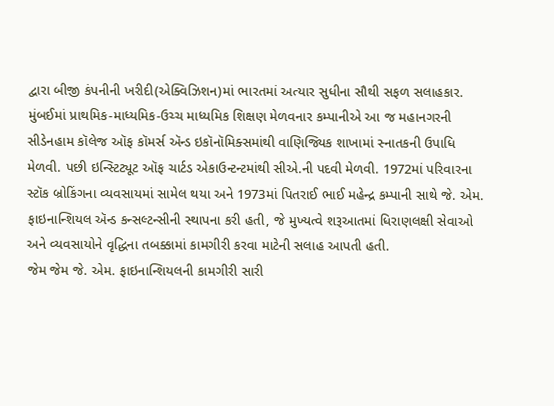દ્વારા બીજી કંપનીની ખરીદી(એક્વિઝિશન)માં ભારતમાં અત્યાર સુધીના સૌથી સફળ સલાહકાર.
મુંબઈમાં પ્રાથમિક-માધ્યમિક-ઉચ્ચ માધ્યમિક શિક્ષણ મેળવનાર કમ્પાનીએ આ જ મહાનગરની સીડેનહામ કૉલેજ ઑફ કૉમર્સ ઍન્ડ ઇકૉનૉમિક્સમાંથી વાણિજ્યિક શાખામાં સ્નાતકની ઉપાધિ મેળવી. પછી ઇન્સ્ટિટ્યૂટ ઑફ ચાર્ટડ એકાઉન્ટન્ટમાંથી સીએ.ની પદવી મેળવી. 1972માં પરિવારના સ્ટૉક બ્રોકિંગના વ્યવસાયમાં સામેલ થયા અને 1973માં પિતરાઈ ભાઈ મહેન્દ્ર કમ્પાની સાથે જે. એમ. ફાઇનાન્શિયલ ઍન્ડ કન્સલ્ટન્સીની સ્થાપના કરી હતી, જે મુખ્યત્વે શરૂઆતમાં ધિરાણલક્ષી સેવાઓ અને વ્યવસાયોને વૃદ્ધિના તબક્કામાં કામગીરી કરવા માટેની સલાહ આપતી હતી.
જેમ જેમ જે. એમ. ફાઇનાન્શિયલની કામગીરી સારી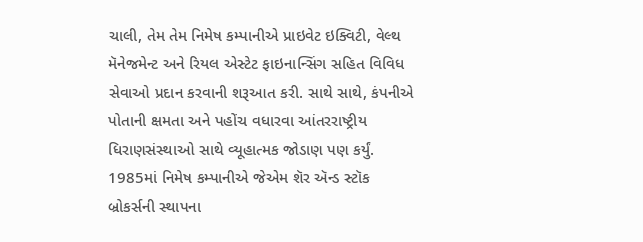ચાલી, તેમ તેમ નિમેષ કમ્પાનીએ પ્રાઇવેટ ઇક્વિટી, વેલ્થ મૅનેજમેન્ટ અને રિયલ એસ્ટેટ ફાઇનાન્સિંગ સહિત વિવિધ સેવાઓ પ્રદાન કરવાની શરૂઆત કરી. સાથે સાથે, કંપનીએ પોતાની ક્ષમતા અને પહોંચ વધારવા આંતરરાષ્ટ્રીય ધિરાણસંસ્થાઓ સાથે વ્યૂહાત્મક જોડાણ પણ કર્યું. 1985માં નિમેષ કમ્પાનીએ જેએમ શૅર ઍન્ડ સ્ટૉક બ્રોકર્સની સ્થાપના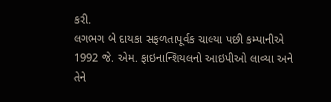કરી.
લગભગ બે દાયકા સફળતાપૂર્વક ચાલ્યા પછી કમ્પાનીએ 1992 જે. એમ. ફાઇનાન્શિયલનો આઇપીઓ લાવ્યા અને તેને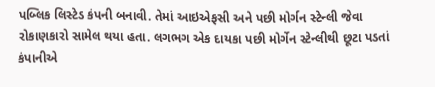પબ્લિક લિસ્ટેડ કંપની બનાવી. તેમાં આઇએફસી અને પછી મોર્ગન સ્ટેન્લી જેવા રોકાણકારો સામેલ થયા હતા. લગભગ એક દાયકા પછી મોર્ગેન સ્ટેન્લીથી છૂટા પડતાં કંપાનીએ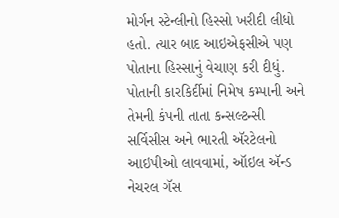મોર્ગન સ્ટેન્લીનો હિસ્સો ખરીદી લીધો હતો. ત્યાર બાદ આઇએફસીએ પણ પોતાના હિસ્સાનું વેચાણ કરી દીધું.
પોતાની કારકિર્દીમાં નિમેષ કમ્પાની અને તેમની કંપની તાતા કન્સલ્ટન્સી સર્વિસીસ અને ભારતી ઍરટેલનો આઇપીઓ લાવવામાં, ઑઇલ ઍન્ડ નેચરલ ગૅસ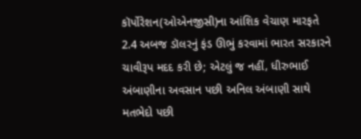કૉર્પોરેશન(ઓએનજીસી)ના આંશિક વેચાણ મારફતે 2.4 અબજ ડૉલરનું ફંડ ઊભું કરવામાં ભારત સરકારને ચાવીરૂપ મદદ કરી છે; એટલું જ નહીં, ધીરુભાઈ અંબાણીના અવસાન પછી અનિલ અંબાણી સાથે મતભેદો પછી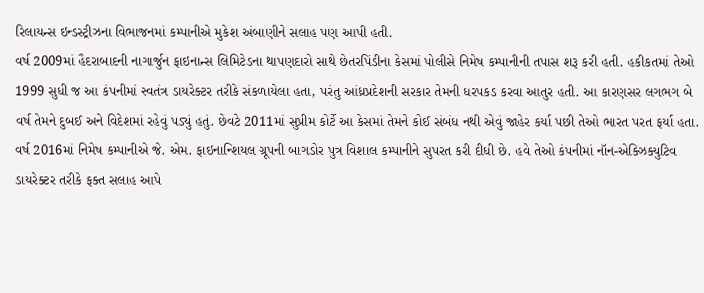રિલાયન્સ ઇન્ડસ્ટ્રીઝના વિભાજનમાં કમ્પાનીએ મુકેશ અંબાણીને સલાહ પણ આપી હતી.
વર્ષ 2009માં હૈદરાબાદની નાગાર્જુન ફાઇનાન્સ લિમિટેડના થાપણદારો સાથે છેતરપિંડીના કેસમાં પોલીસે નિમેષ કમ્પાનીની તપાસ શરૂ કરી હતી. હકીકતમાં તેઓ 1999 સુધી જ આ કંપનીમાં સ્વતંત્ર ડાયરેક્ટર તરીકે સંકળાયેલા હતા, પરંતુ આંધ્રપ્રદેશની સરકાર તેમની ધરપકડ કરવા આતુર હતી. આ કારણસર લગભગ બે વર્ષ તેમને દુબઈ અને વિદેશમાં રહેવું પડ્યું હતું. છેવટે 2011માં સુપ્રીમ કોર્ટે આ કેસમાં તેમને કોઈ સંબંધ નથી એવું જાહેર કર્યા પછી તેઓ ભારત પરત ફર્યા હતા.
વર્ષ 2016માં નિમેષ કમ્પાનીએ જે. એમ. ફાઇનાન્શિયલ ગ્રૂપની બાગડોર પુત્ર વિશાલ કમ્પાનીને સુપરત કરી દીધી છે. હવે તેઓ કંપનીમાં નૉન-એક્ઝિક્યુટિવ ડાયરેક્ટર તરીકે ફક્ત સલાહ આપે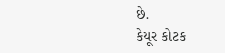છે.
કેયૂર કોટક